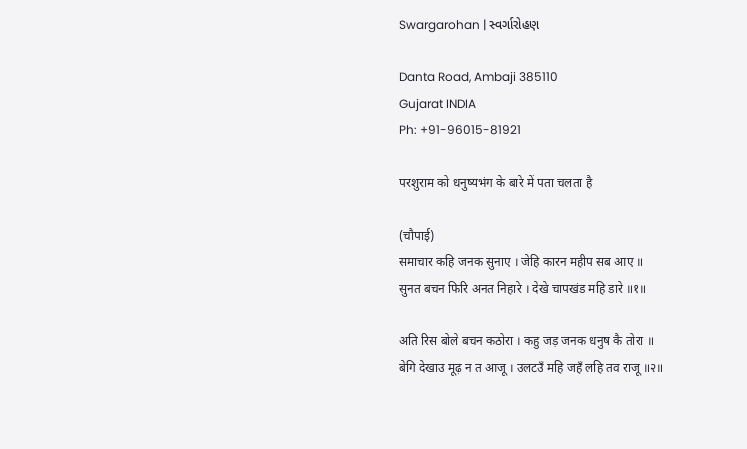Swargarohan | સ્વર્ગારોહણ

Danta Road, Ambaji 385110
Gujarat INDIA
Ph: +91-96015-81921

परशुराम को धनुष्यभंग के बारे में पता चलता है

(चौपाई)
समाचार कहि जनक सुनाए । जेहि कारन महीप सब आए ॥
सुनत बचन फिरि अनत निहारे । देखे चापखंड महि डारे ॥१॥

अति रिस बोले बचन कठोरा । कहु जड़ जनक धनुष कै तोरा ॥
बेगि देखाउ मूढ़ न त आजू । उलटउँ महि जहँ लहि तव राजू ॥२॥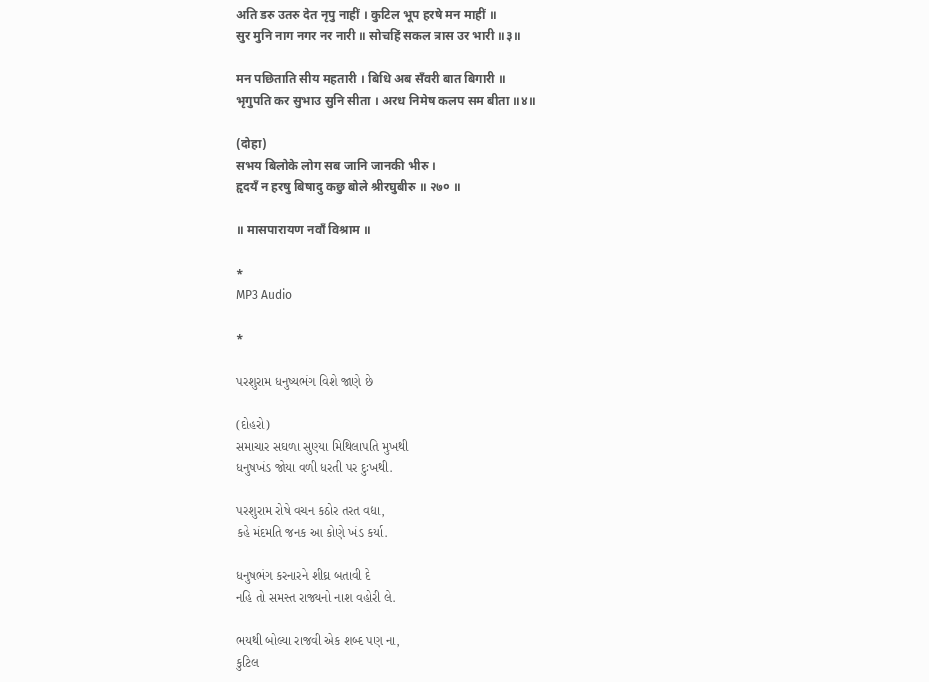अति डरु उतरु देत नृपु नाहीं । कुटिल भूप हरषे मन माहीं ॥
सुर मुनि नाग नगर नर नारी ॥ सोचहिं सकल त्रास उर भारी ॥३॥

मन पछिताति सीय महतारी । बिधि अब सँवरी बात बिगारी ॥
भृगुपति कर सुभाउ सुनि सीता । अरध निमेष कलप सम बीता ॥४॥

(दोहा)
सभय बिलोके लोग सब जानि जानकी भीरु ।
हृदयँ न हरषु बिषादु कछु बोले श्रीरघुबीरु ॥ २७० ॥

॥ मासपारायण नवाँ विश्राम ॥

*
MP3 Audio

*

પરશુરામ ધનુષ્યભંગ વિશે જાણે છે

(દોહરો)
સમાચાર સઘળા સુણ્યા મિથિલાપતિ મુખથી
ધનુષખંડ જોયા વળી ધરતી પર દુઃખથી.

પરશુરામ રોષે વચન કઠોર તરત વદ્યા,
કહે મંદમતિ જનક આ કોણે ખંડ કર્યા.

ધનુષભંગ કરનારને શીઘ્ર બતાવી દે
નહિ તો સમસ્ત રાજ્યનો નાશ વહોરી લે.

ભયથી બોલ્યા રાજવી એક શબ્દ પણ ના,
કુટિલ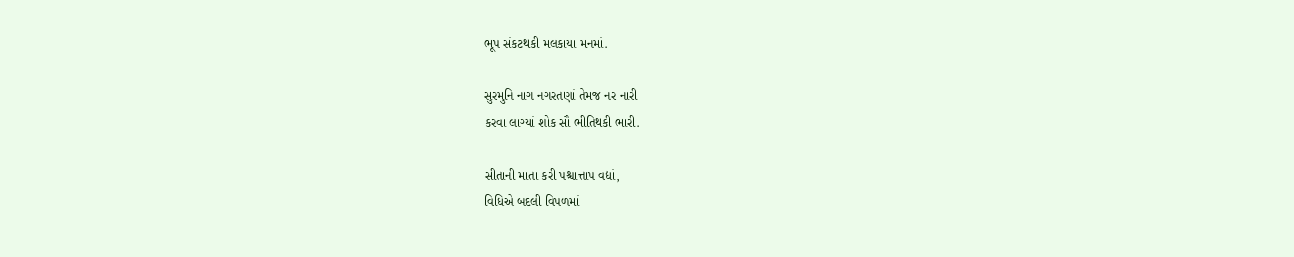ભૂપ સંકટથકી મલકાયા મનમાં.

સુરમુનિ નાગ નગરતણાં તેમજ નર નારી
કરવા લાગ્યાં શોક સૌ ભીતિથકી ભારી.

સીતાની માતા કરી પશ્ચાત્તાપ વદ્યાં,
વિધિએ બદલી વિપળમાં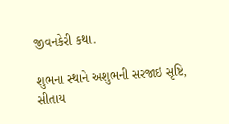જીવનકેરી કથા.

શુભના સ્થાને અશુભની સરજાઇ સૃષ્ટિ,
સીતાય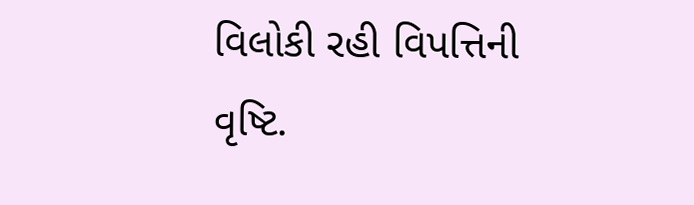વિલોકી રહી વિપત્તિની વૃષ્ટિ.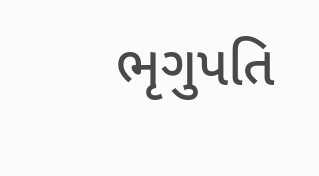ભૃગુપતિ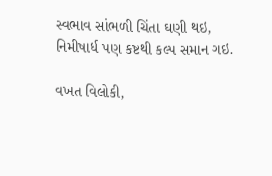સ્વભાવ સાંભળી ચિંતા ઘણી થઇ,
નિમીષાર્ધ પણ કષ્ટથી કલ્પ સમાન ગઇ.

વખત વિલોકી,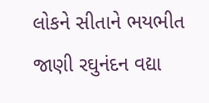લોકને સીતાને ભયભીત
જાણી રઘુનંદન વદ્યા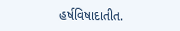હર્ષવિષાદાતીત.